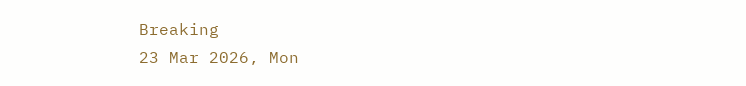Breaking
23 Mar 2026, Mon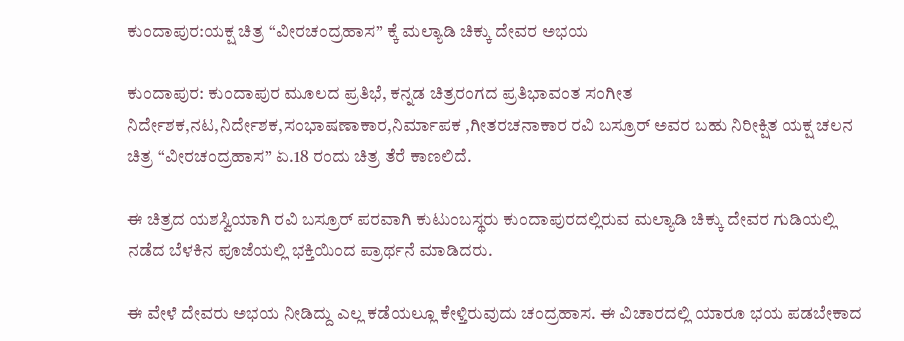ಕುಂದಾಪುರ:ಯಕ್ಷ ಚಿತ್ರ “ವೀರಚಂದ್ರಹಾಸ” ಕ್ಕೆ ಮಲ್ಯಾಡಿ ಚಿಕ್ಕು ದೇವರ ಅಭಯ

ಕುಂದಾಪುರ: ಕುಂದಾಪುರ ಮೂಲದ ಪ್ರತಿಭೆ, ಕನ್ನಡ ಚಿತ್ರರಂಗದ ಪ್ರತಿಭಾವಂತ ಸಂಗೀತ ನಿರ್ದೇಶಕ,ನಟ,ನಿರ್ದೇಶಕ,ಸಂಭಾಷಣಾಕಾರ,ನಿರ್ಮಾಪಕ ,ಗೀತರಚನಾಕಾರ ರವಿ ಬಸ್ರೂರ್ ಅವರ ಬಹು ನಿರೀಕ್ಷಿತ ಯಕ್ಷ ಚಲನ ಚಿತ್ರ “ವೀರಚಂದ್ರಹಾಸ” ಏ.18 ರಂದು ಚಿತ್ರ ತೆರೆ ಕಾಣಲಿದೆ.

ಈ ಚಿತ್ರದ ಯಶಸ್ವಿಯಾಗಿ ರವಿ ಬಸ್ರೂರ್ ಪರವಾಗಿ ಕುಟುಂಬಸ್ಥರು ಕುಂದಾಪುರದಲ್ಲಿರುವ ಮಲ್ಯಾಡಿ ಚಿಕ್ಕು ದೇವರ ಗುಡಿಯಲ್ಲಿ ನಡೆದ ಬೆಳಕಿನ ಪೂಜೆಯಲ್ಲಿ ಭಕ್ತಿಯಿಂದ ಪ್ರಾರ್ಥನೆ ಮಾಡಿದರು.

ಈ ವೇಳೆ ದೇವರು ಅಭಯ ನೀಡಿದ್ದು ಎಲ್ಲ ಕಡೆಯಲ್ಲೂ ಕೇಳ್ತಿರುವುದು ಚಂದ್ರಹಾಸ. ಈ ವಿಚಾರದಲ್ಲಿ ಯಾರೂ ಭಯ ಪಡಬೇಕಾದ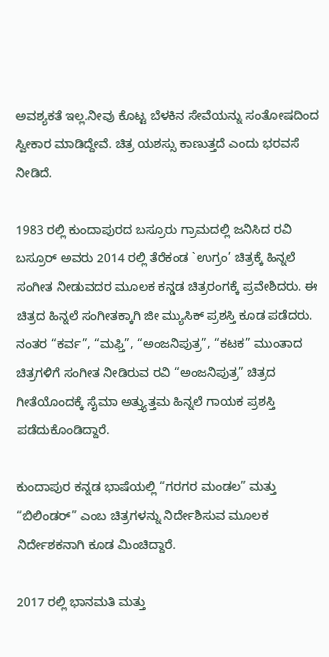ಅವಶ್ಯಕತೆ ಇಲ್ಲ.ನೀವು ಕೊಟ್ಟ ಬೆಳಕಿನ ಸೇವೆಯನ್ನು ಸಂತೋಷದಿಂದ ಸ್ವೀಕಾರ ಮಾಡಿದ್ದೇವೆ. ಚಿತ್ರ ಯಶಸ್ಸು ಕಾಣುತ್ತದೆ ಎಂದು ಭರವಸೆ ನೀಡಿದೆ.

1983 ರಲ್ಲಿ ಕುಂದಾಪುರದ ಬಸ್ರೂರು ಗ್ರಾಮದಲ್ಲಿ ಜನಿಸಿದ ರವಿ ಬಸ್ರೂರ್ ಅವರು 2014 ರಲ್ಲಿ ತೆರೆಕಂಡ `ಉಗ್ರಂ’ ಚಿತ್ರಕ್ಕೆ ಹಿನ್ನಲೆ ಸಂಗೀತ ನೀಡುವದರ ಮೂಲಕ ಕನ್ಡಡ ಚಿತ್ರರಂಗಕ್ಕೆ ಪ್ರವೇಶಿದರು. ಈ ಚಿತ್ರದ ಹಿನ್ನಲೆ ಸಂಗೀತಕ್ಕಾಗಿ ಜೀ ಮ್ಯುಸಿಕ್ ಪ್ರಶಸ್ತಿ ಕೂಡ ಪಡೆದರು. ನಂತರ “ಕರ್ವ”, “ಮಫ್ತಿ”, “ಅಂಜನಿಪುತ್ರ”, “ಕಟಕ” ಮುಂತಾದ ಚಿತ್ರಗಳಿಗೆ ಸಂಗೀತ ನೀಡಿರುವ ರವಿ “ಅಂಜನಿಪುತ್ರ” ಚಿತ್ರದ ಗೀತೆಯೊಂದಕ್ಕೆ ಸೈಮಾ ಅತ್ತ್ಯುತ್ತಮ ಹಿನ್ನಲೆ ಗಾಯಕ ಪ್ರಶಸ್ತಿ ಪಡೆದುಕೊಂಡಿದ್ದಾರೆ.

ಕುಂದಾಪುರ ಕನ್ನಡ ಭಾಷೆಯಲ್ಲಿ “ಗರಗರ ಮಂಡಲ” ಮತ್ತು “ಬಿಲಿಂಡರ್” ಎಂಬ ಚಿತ್ರಗಳನ್ನು ನಿರ್ದೇಶಿಸುವ ಮೂಲಕ ನಿರ್ದೇಶಕನಾಗಿ ಕೂಡ ಮಿಂಚಿದ್ದಾರೆ.

2017 ರಲ್ಲಿ ಭಾನಮತಿ ಮತ್ತು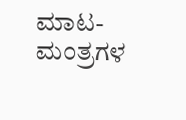ಮಾಟ-ಮಂತ್ರಗಳ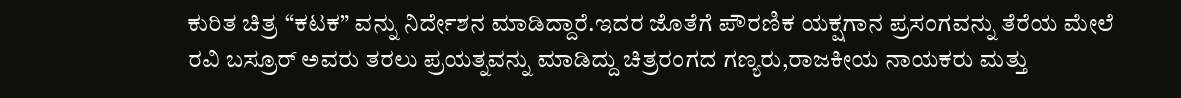ಕುರಿತ ಚಿತ್ರ “ಕಟಕ” ವನ್ನು ನಿರ್ದೇಶನ ಮಾಡಿದ್ದಾರೆ.ಇದರ ಜೊತೆಗೆ ಪೌರಣಿಕ ಯಕ್ಷಗಾನ ಪ್ರಸಂಗವನ್ನು ತೆರೆಯ ಮೇಲೆ ರವಿ ಬಸ್ರೂರ್ ಅವರು ತರಲು ಪ್ರಯತ್ನವನ್ನು ಮಾಡಿದ್ದು ಚಿತ್ರರಂಗದ ಗಣ್ಯರು,ರಾಜಕೀಯ ನಾಯಕರು ಮತ್ತು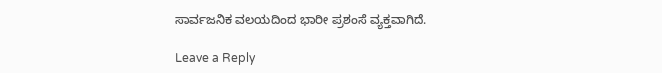ಸಾರ್ವಜನಿಕ ವಲಯದಿಂದ ಭಾರೀ ಪ್ರಶಂಸೆ ವ್ಯಕ್ತವಾಗಿದೆ.

Leave a Reply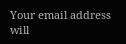Your email address will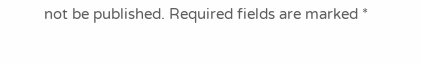not be published. Required fields are marked *